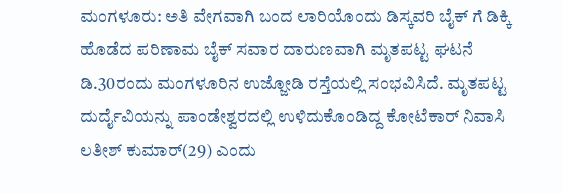ಮಂಗಳೂರು: ಅತಿ ವೇಗವಾಗಿ ಬಂದ ಲಾರಿಯೊಂದು ಡಿಸ್ಕವರಿ ಬೈಕ್ ಗೆ ಡಿಕ್ಕಿ ಹೊಡೆದ ಪರಿಣಾಮ ಬೈಕ್ ಸವಾರ ದಾರುಣವಾಗಿ ಮೃತಪಟ್ಟ ಘಟನೆ ಡಿ.30ರಂದು ಮಂಗಳೂರಿನ ಉಜ್ಜೋಡಿ ರಸ್ತೆಯಲ್ಲಿ ಸಂಭವಿಸಿದೆ. ಮೃತಪಟ್ಟ ದುರ್ದೈವಿಯನ್ನು ಪಾಂಡೇಶ್ವರದಲ್ಲಿ ಉಳಿದುಕೊಂಡಿದ್ದ ಕೋಟೆಕಾರ್ ನಿವಾಸಿ ಲತೀಶ್ ಕುಮಾರ್(29) ಎಂದು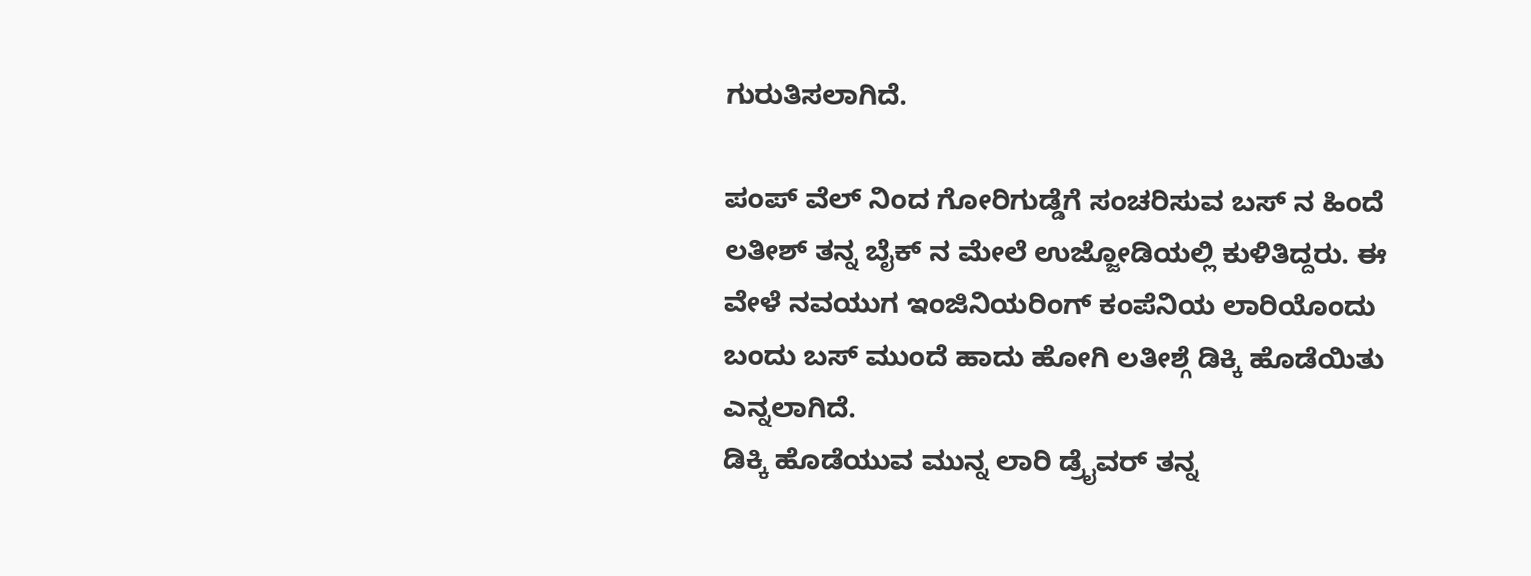ಗುರುತಿಸಲಾಗಿದೆ.

ಪಂಪ್ ವೆಲ್ ನಿಂದ ಗೋರಿಗುಡ್ಡೆಗೆ ಸಂಚರಿಸುವ ಬಸ್ ನ ಹಿಂದೆ ಲತೀಶ್ ತನ್ನ ಬೈಕ್ ನ ಮೇಲೆ ಉಜ್ಜೋಡಿಯಲ್ಲಿ ಕುಳಿತಿದ್ದರು. ಈ ವೇಳೆ ನವಯುಗ ಇಂಜಿನಿಯರಿಂಗ್ ಕಂಪೆನಿಯ ಲಾರಿಯೊಂದು ಬಂದು ಬಸ್ ಮುಂದೆ ಹಾದು ಹೋಗಿ ಲತೀಶ್ಗೆ ಡಿಕ್ಕಿ ಹೊಡೆಯಿತು ಎನ್ನಲಾಗಿದೆ.
ಡಿಕ್ಕಿ ಹೊಡೆಯುವ ಮುನ್ನ ಲಾರಿ ಡ್ರೈವರ್ ತನ್ನ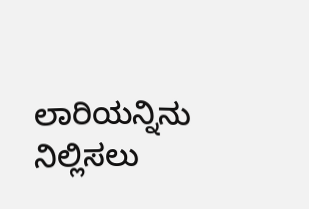ಲಾರಿಯನ್ನಿನು ನಿಲ್ಲಿಸಲು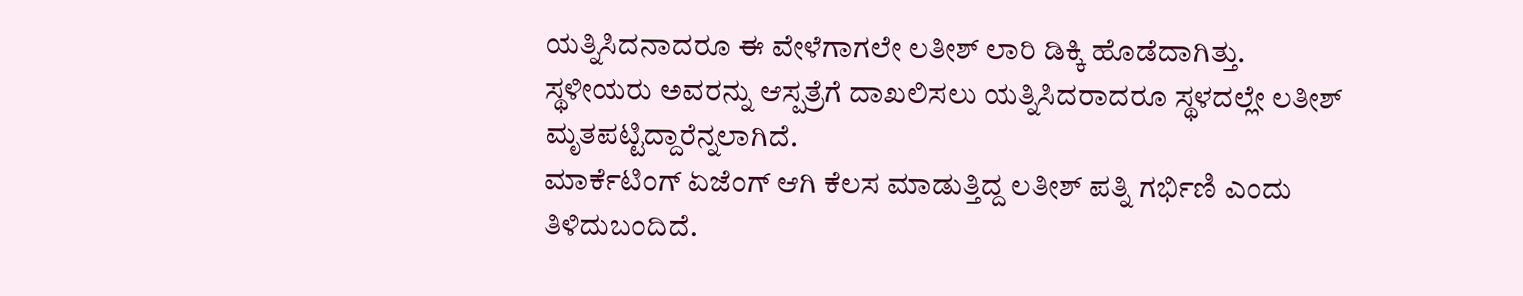ಯತ್ನಿಸಿದನಾದರೂ ಈ ವೇಳೆಗಾಗಲೇ ಲತೀಶ್ ಲಾರಿ ಡಿಕ್ಕಿ ಹೊಡೆದಾಗಿತ್ತು. ಸ್ಥಳೀಯರು ಅವರನ್ನು ಆಸ್ಪತ್ರೆಗೆ ದಾಖಲಿಸಲು ಯತ್ನಿಸಿದರಾದರೂ ಸ್ಥಳದಲ್ಲೇ ಲತೀಶ್ ಮೃತಪಟ್ಟಿದ್ದಾರೆನ್ನಲಾಗಿದೆ.
ಮಾರ್ಕೆಟಿಂಗ್ ಏಜೆಂಗ್ ಆಗಿ ಕೆಲಸ ಮಾಡುತ್ತಿದ್ದ ಲತೀಶ್ ಪತ್ನಿ ಗರ್ಭಿಣಿ ಎಂದು ತಿಳಿದುಬಂದಿದೆ.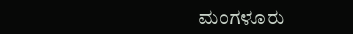ಮಂಗಳೂರು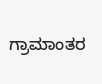ಗ್ರಾಮಾಂತರ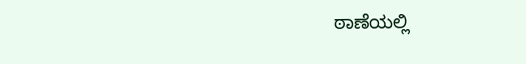ಠಾಣೆಯಲ್ಲಿ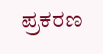ಪ್ರಕರಣ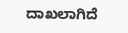ದಾಖಲಾಗಿದೆ